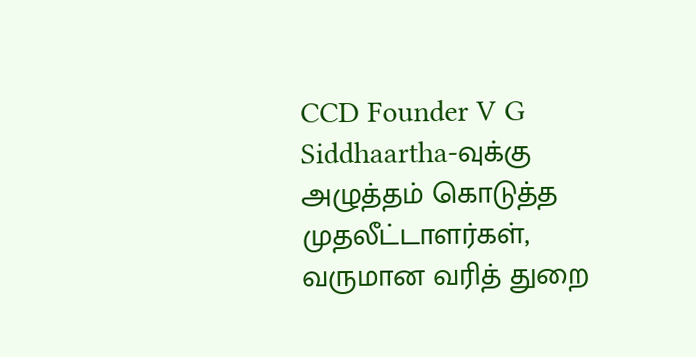CCD Founder V G Siddhaartha-வுக்கு அழுத்தம் கொடுத்த முதலீட்டாளர்கள், வருமான வரித் துறை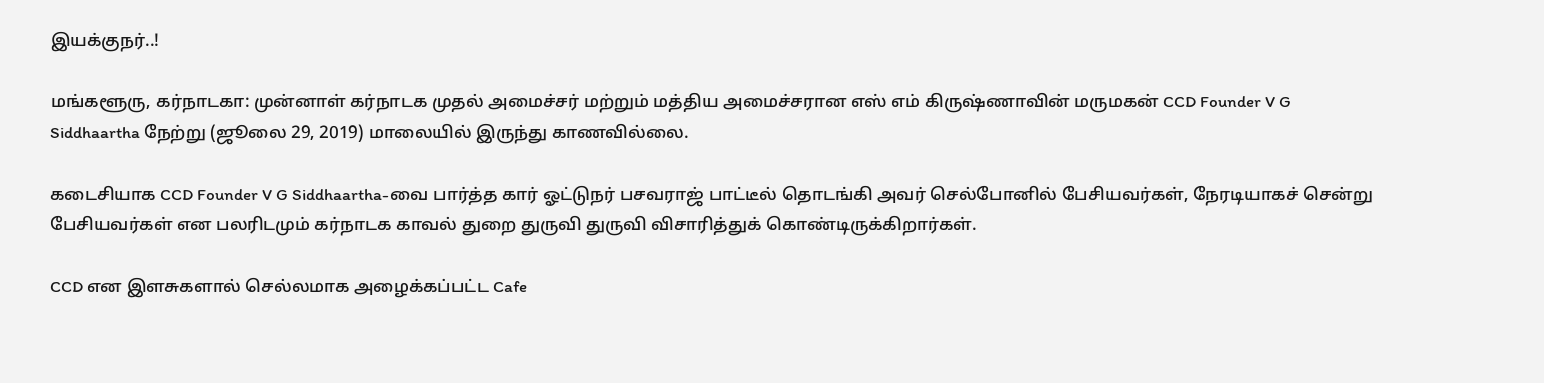இயக்குநர்..!

மங்களூரு, கர்நாடகா: முன்னாள் கர்நாடக முதல் அமைச்சர் மற்றும் மத்திய அமைச்சரான எஸ் எம் கிருஷ்ணாவின் மருமகன் CCD Founder V G Siddhaartha நேற்று (ஜூலை 29, 2019) மாலையில் இருந்து காணவில்லை.

கடைசியாக CCD Founder V G Siddhaartha-வை பார்த்த கார் ஓட்டுநர் பசவராஜ் பாட்டீல் தொடங்கி அவர் செல்போனில் பேசியவர்கள், நேரடியாகச் சென்று பேசியவர்கள் என பலரிடமும் கர்நாடக காவல் துறை துருவி துருவி விசாரித்துக் கொண்டிருக்கிறார்கள்.

CCD என இளசுகளால் செல்லமாக அழைக்கப்பட்ட Cafe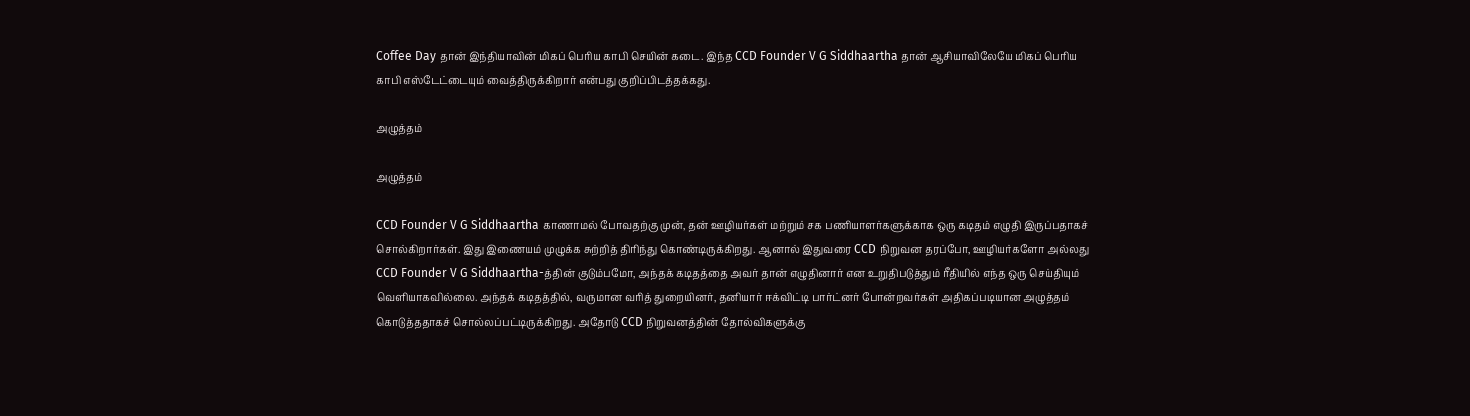Coffee Day தான் இந்தியாவின் மிகப் பெரிய காபி செயின் கடை. இந்த CCD Founder V G Siddhaartha தான் ஆசியாவிலேயே மிகப் பெரிய காபி எஸ்டேட்டையும் வைத்திருக்கிறார் என்பது குறிப்பிடத்தக்கது.

அழுத்தம்

அழுத்தம்

CCD Founder V G Siddhaartha காணாமல் போவதற்கு முன், தன் ஊழியர்கள் மற்றும் சக பணியாளர்களுக்காக ஒரு கடிதம் எழுதி இருப்பதாகச் சொல்கிறார்கள். இது இணையம் முழுக்க சுற்றித் திரிந்து கொண்டிருக்கிறது. ஆனால் இதுவரை CCD நிறுவன தரப்போ, ஊழியர்களோ அல்லது CCD Founder V G Siddhaartha-த்தின் குடும்பமோ, அந்தக் கடிதத்தை அவர் தான் எழுதினார் என உறுதிபடுத்தும் ரீதியில் எந்த ஒரு செய்தியும் வெளியாகவில்லை. அந்தக் கடிதத்தில், வருமான வரித் துறையினர், தனியார் ஈக்விட்டி பார்ட்னர் போன்றவர்கள் அதிகப்படியான அழுத்தம் கொடுத்ததாகச் சொல்லப்பட்டிருக்கிறது. அதோடு CCD நிறுவனத்தின் தோல்விகளுக்கு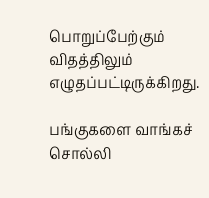பொறுப்பேற்கும் விதத்திலும் எழுதப்பட்டிருக்கிறது.

பங்குகளை வாங்கச் சொல்லி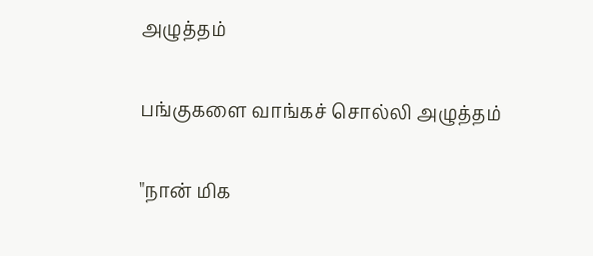அழுத்தம்

பங்குகளை வாங்கச் சொல்லி அழுத்தம்

"நான் மிக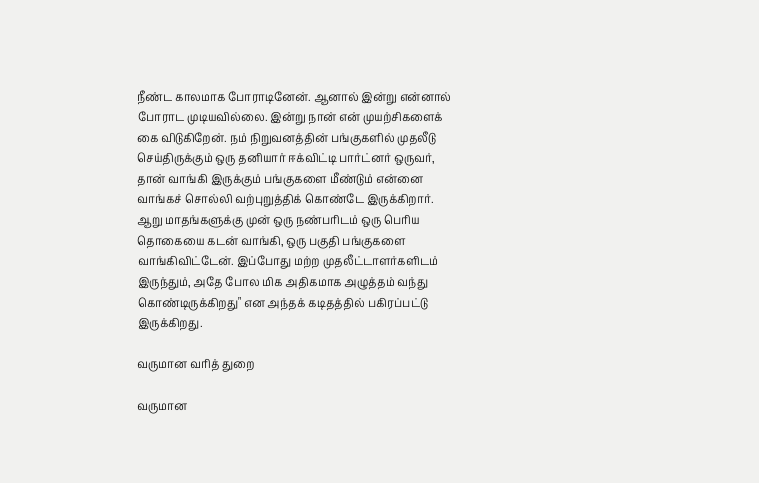நீண்ட காலமாக போராடினேன். ஆனால் இன்று என்னால் போராட முடியவில்லை. இன்று நான் என் முயற்சிகளைக் கை விடுகிறேன். நம் நிறுவனத்தின் பங்குகளில் முதலீடு செய்திருக்கும் ஒரு தனியார் ஈக்விட்டி பார்ட்னர் ஒருவர், தான் வாங்கி இருக்கும் பங்குகளை மீண்டும் என்னை வாங்கச் சொல்லி வற்புறுத்திக் கொண்டே இருக்கிறார். ஆறு மாதங்களுக்கு முன் ஒரு நண்பரிடம் ஒரு பெரிய தொகையை கடன் வாங்கி, ஒரு பகுதி பங்குகளை வாங்கிவிட்டேன். இப்போது மற்ற முதலீட்டாளர்களிடம் இருந்தும், அதே போல மிக அதிகமாக அழுத்தம் வந்து கொண்டிருக்கிறது" என அந்தக் கடிதத்தில் பகிரப்பட்டு இருக்கிறது.

வருமான வரித் துறை

வருமான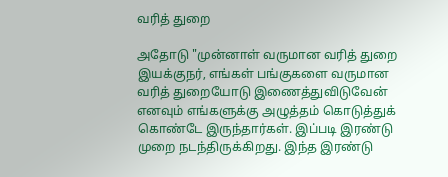வரித் துறை

அதோடு "முன்னாள் வருமான வரித் துறை இயக்குநர், எங்கள் பங்குகளை வருமான வரித் துறையோடு இணைத்துவிடுவேன் எனவும் எங்களுக்கு அழுத்தம் கொடுத்துக் கொண்டே இருந்தார்கள். இப்படி இரண்டு முறை நடந்திருக்கிறது. இந்த இரண்டு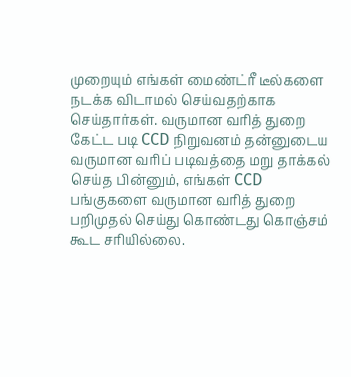முறையும் எங்கள் மைண்ட்ரீ டீல்களை நடக்க விடாமல் செய்வதற்காக செய்தார்கள். வருமான வரித் துறை கேட்ட படி CCD நிறுவனம் தன்னுடைய வருமான வரிப் படிவத்தை மறு தாக்கல் செய்த பின்னும், எங்கள் CCD பங்குகளை வருமான வரித் துறை பறிமுதல் செய்து கொண்டது கொஞ்சம் கூட சரியில்லை.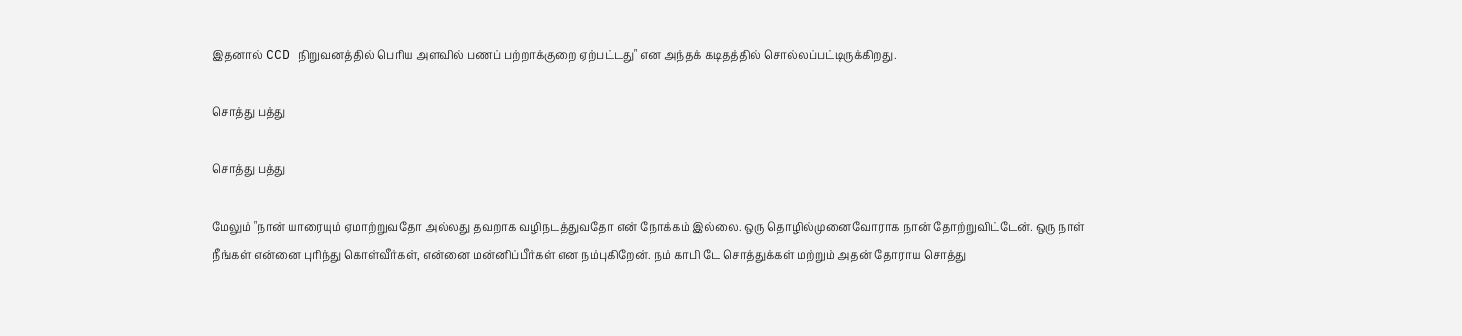இதனால் CCD நிறுவனத்தில் பெரிய அளவில் பணப் பற்றாக்குறை ஏற்பட்டது" என அந்தக் கடிதத்தில் சொல்லப்பட்டிருக்கிறது.

சொத்து பத்து

சொத்து பத்து

மேலும் "நான் யாரையும் ஏமாற்றுவதோ அல்லது தவறாக வழிநடத்துவதோ என் நோக்கம் இல்லை. ஒரு தொழில்முனைவோராக நான் தோற்றுவிட்டேன். ஒரு நாள் நீங்கள் என்னை புரிந்து கொள்வீர்கள், என்னை மன்னிப்பீர்கள் என நம்புகிறேன். நம் காபி டே சொத்துக்கள் மற்றும் அதன் தோராய சொத்து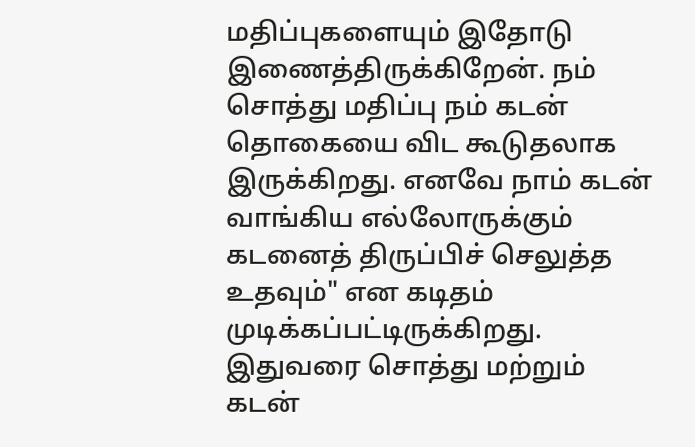மதிப்புகளையும் இதோடு இணைத்திருக்கிறேன். நம் சொத்து மதிப்பு நம் கடன் தொகையை விட கூடுதலாக இருக்கிறது. எனவே நாம் கடன் வாங்கிய எல்லோருக்கும் கடனைத் திருப்பிச் செலுத்த உதவும்" என கடிதம் முடிக்கப்பட்டிருக்கிறது. இதுவரை சொத்து மற்றும் கடன்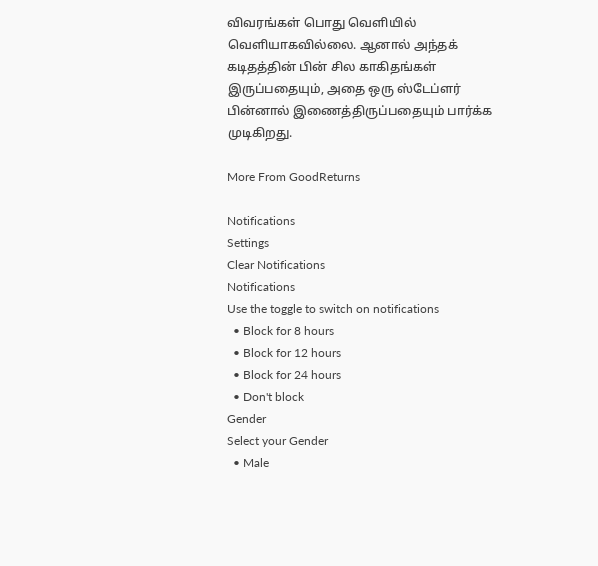விவரங்கள் பொது வெளியில் வெளியாகவில்லை. ஆனால் அந்தக் கடிதத்தின் பின் சில காகிதங்கள் இருப்பதையும், அதை ஒரு ஸ்டேப்ளர் பின்னால் இணைத்திருப்பதையும் பார்க்க முடிகிறது.

More From GoodReturns

Notifications
Settings
Clear Notifications
Notifications
Use the toggle to switch on notifications
  • Block for 8 hours
  • Block for 12 hours
  • Block for 24 hours
  • Don't block
Gender
Select your Gender
  • Male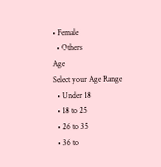• Female
  • Others
Age
Select your Age Range
  • Under 18
  • 18 to 25
  • 26 to 35
  • 36 to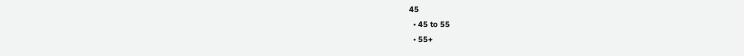45
  • 45 to 55
  • 55+